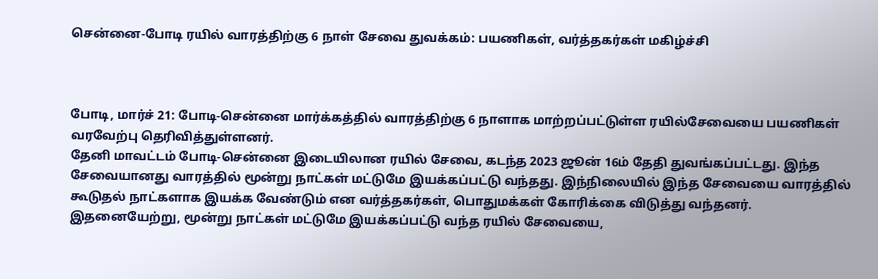சென்னை-போடி ரயில் வாரத்திற்கு 6 நாள் சேவை துவக்கம்: பயணிகள், வர்த்தகர்கள் மகிழ்ச்சி



போடி, மார்ச் 21: போடி-சென்னை மார்க்கத்தில் வாரத்திற்கு 6 நாளாக மாற்றப்பட்டுள்ள ரயில்சேவையை பயணிகள் வரவேற்பு தெரிவித்துள்ளனர்.
தேனி மாவட்டம் போடி-சென்னை இடையிலான ரயில் சேவை, கடந்த 2023 ஜூன் 16ம் தேதி துவங்கப்பட்டது. இந்த சேவையானது வாரத்தில் மூன்று நாட்கள் மட்டுமே இயக்கப்பட்டு வந்தது. இந்நிலையில் இந்த சேவையை வாரத்தில் கூடுதல் நாட்களாக இயக்க வேண்டும் என வர்த்தகர்கள், பொதுமக்கள் கோரிக்கை விடுத்து வந்தனர். இதனையேற்று, மூன்று நாட்கள் மட்டுமே இயக்கப்பட்டு வந்த ரயில் சேவையை,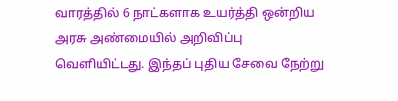வாரத்தில் 6 நாட்களாக உயர்த்தி ஒன்றிய அரசு அண்மையில் அறிவிப்பு வெளியிட்டது. இந்தப் புதிய சேவை நேற்று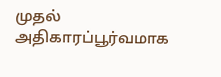முதல் அதிகாரப்பூர்வமாக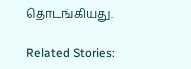தொடங்கியது.

Related Stories: